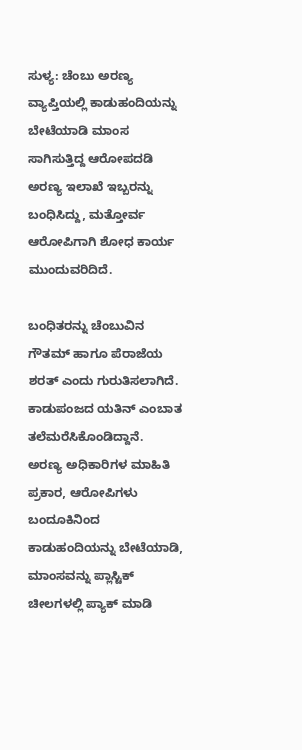ಸುಳ್ಯ: ಚೆಂಬು ಅರಣ್ಯ ವ್ಯಾಪ್ತಿಯಲ್ಲಿ ಕಾಡುಹಂದಿಯನ್ನು ಬೇಟೆಯಾಡಿ ಮಾಂಸ ಸಾಗಿಸುತ್ತಿದ್ದ ಆರೋಪದಡಿ ಅರಣ್ಯ ಇಲಾಖೆ ಇಬ್ಬರನ್ನು ಬಂಧಿಸಿದ್ದು, ಮತ್ತೋರ್ವ ಆರೋಪಿಗಾಗಿ ಶೋಧ ಕಾರ್ಯ ಮುಂದುವರಿದಿದೆ.

ಬಂಧಿತರನ್ನು ಚೆಂಬುವಿನ ಗೌತಮ್ ಹಾಗೂ ಪೆರಾಜೆಯ ಶರತ್ ಎಂದು ಗುರುತಿಸಲಾಗಿದೆ. ಕಾಡುಪಂಜದ ಯತಿನ್ ಎಂಬಾತ ತಲೆಮರೆಸಿಕೊಂಡಿದ್ದಾನೆ.
ಅರಣ್ಯ ಅಧಿಕಾರಿಗಳ ಮಾಹಿತಿ ಪ್ರಕಾರ, ಆರೋಪಿಗಳು ಬಂದೂಕಿನಿಂದ ಕಾಡುಹಂದಿಯನ್ನು ಬೇಟೆಯಾಡಿ, ಮಾಂಸವನ್ನು ಪ್ಲಾಸ್ಟಿಕ್ ಚೀಲಗಳಲ್ಲಿ ಪ್ಯಾಕ್ ಮಾಡಿ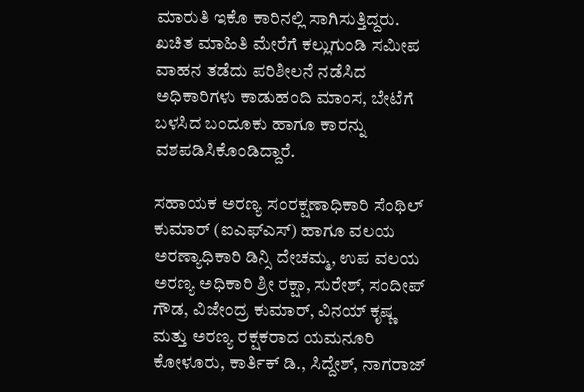ಮಾರುತಿ ಇಕೊ ಕಾರಿನಲ್ಲಿ ಸಾಗಿಸುತ್ತಿದ್ದರು. ಖಚಿತ ಮಾಹಿತಿ ಮೇರೆಗೆ ಕಲ್ಲುಗುಂಡಿ ಸಮೀಪ ವಾಹನ ತಡೆದು ಪರಿಶೀಲನೆ ನಡೆಸಿದ ಅಧಿಕಾರಿಗಳು ಕಾಡುಹಂದಿ ಮಾಂಸ, ಬೇಟೆಗೆ ಬಳಸಿದ ಬಂದೂಕು ಹಾಗೂ ಕಾರನ್ನು ವಶಪಡಿಸಿಕೊಂಡಿದ್ದಾರೆ.

ಸಹಾಯಕ ಅರಣ್ಯ ಸಂರಕ್ಷಣಾಧಿಕಾರಿ ಸೆಂಥಿಲ್ ಕುಮಾರ್ (ಐಎಫ್ಎಸ್) ಹಾಗೂ ವಲಯ ಅರಣ್ಯಾಧಿಕಾರಿ ಡಿನ್ಸಿ ದೇಚಮ್ಮ, ಉಪ ವಲಯ ಅರಣ್ಯ ಅಧಿಕಾರಿ ಶ್ರೀ ರಕ್ಷಾ, ಸುರೇಶ್, ಸಂದೀಪ್ ಗೌಡ, ವಿಜೇಂದ್ರ ಕುಮಾರ್, ವಿನಯ್ ಕೃಷ್ಣ ಮತ್ತು ಅರಣ್ಯ ರಕ್ಷಕರಾದ ಯಮನೂರಿ ಕೋಳೂರು, ಕಾರ್ತಿಕ್ ಡಿ., ಸಿದ್ದೇಶ್, ನಾಗರಾಜ್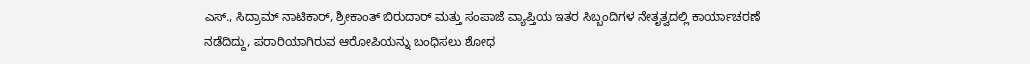ಎಸ್., ಸಿದ್ರಾಮ್ ನಾಟಿಕಾರ್, ಶ್ರೀಕಾಂತ್ ಬಿರುದಾರ್ ಮತ್ತು ಸಂಪಾಜೆ ವ್ಯಾಪ್ತಿಯ ಇತರ ಸಿಬ್ಬಂದಿಗಳ ನೇತೃತ್ವದಲ್ಲಿ ಕಾರ್ಯಾಚರಣೆ ನಡೆದಿದ್ದು, ಪರಾರಿಯಾಗಿರುವ ಆರೋಪಿಯನ್ನು ಬಂಧಿಸಲು ಶೋಧ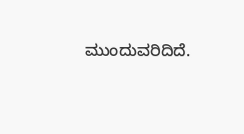ಮುಂದುವರಿದಿದೆ.